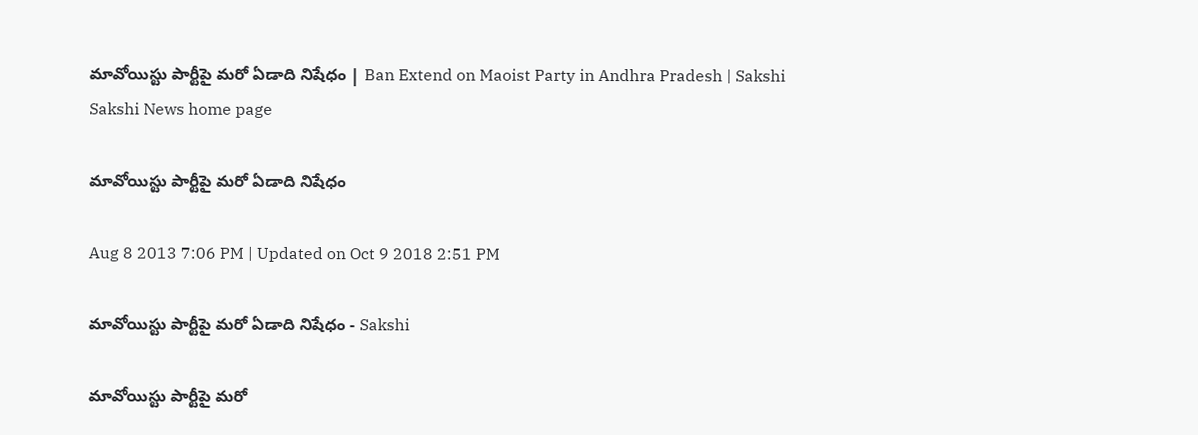మావోయిస్టు పార్టీపై మరో ఏడాది నిషేధం | Ban Extend on Maoist Party in Andhra Pradesh | Sakshi
Sakshi News home page

మావోయిస్టు పార్టీపై మరో ఏడాది నిషేధం

Aug 8 2013 7:06 PM | Updated on Oct 9 2018 2:51 PM

మావోయిస్టు పార్టీపై మరో ఏడాది నిషేధం - Sakshi

మావోయిస్టు పార్టీపై మరో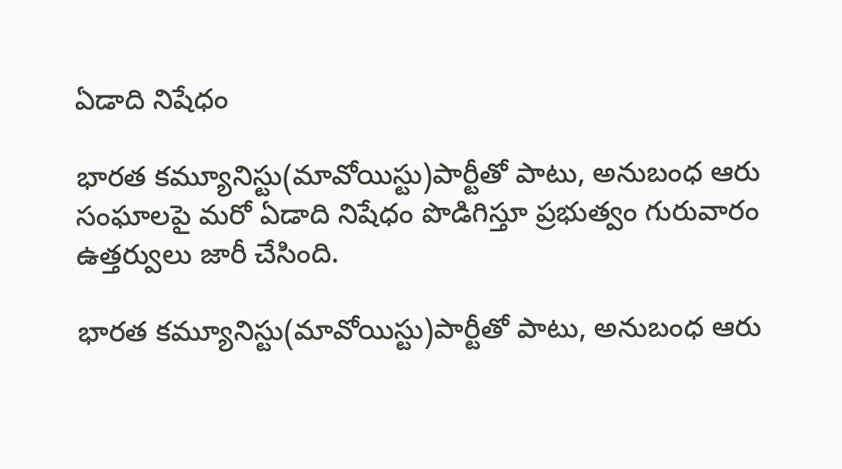ఏడాది నిషేధం

భారత కమ్యూనిస్టు(మావోయిస్టు)పార్టీతో పాటు, అనుబంధ ఆరు సంఘాలపై మరో ఏడాది నిషేధం పొడిగిస్తూ ప్రభుత్వం గురువారం ఉత్తర్వులు జారీ చేసింది.

భారత కమ్యూనిస్టు(మావోయిస్టు)పార్టీతో పాటు, అనుబంధ ఆరు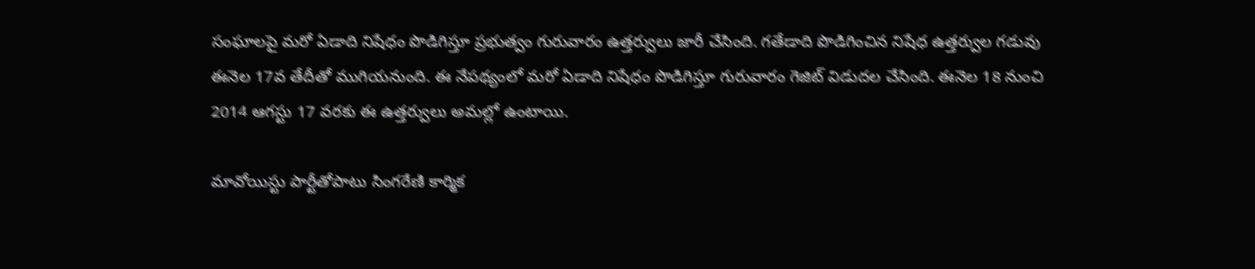సంఘాలపై మరో ఏడాది నిషేధం పొడిగిస్తూ ప్రభుత్వం గురువారం ఉత్తర్వులు జారీ చేసింది. గతేడాది పొడిగించిన నిషేధ ఉత్తర్వుల గడువు ఈనెల 17వ తేదీతో ముగియనుంది. ఈ నేపథ్యంలో మరో ఏడాది నిషేధం పొడిగిస్తూ గురువారం గెజిట్ విడుదల చేసింది. ఈనెల 18 నుంచి 2014 ఆగస్టు 17 వరకు ఈ ఉత్తర్వులు అమల్లో ఉంటాయి.

మావోయిస్టు పార్టీతోపాటు సింగరేణి కార్మిక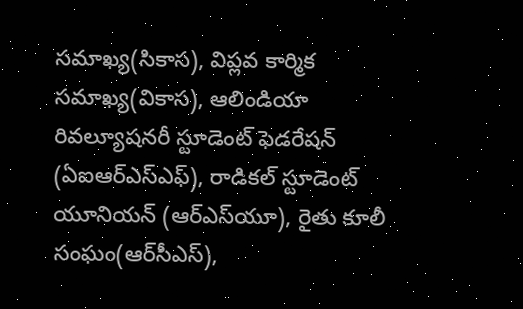సమాఖ్య(సికాస), విప్లవ కార్మిక సమాఖ్య(వికాస), ఆలిండియా రివల్యూషనరీ స్టూడెంట్ ఫెడరేషన్ (ఏఐఆర్‌ఎస్‌ఎఫ్), రాడికల్ స్టూడెంట్ యూనియన్ (ఆర్‌ఎస్‌యూ), రైతు కూలీ సంఘం(ఆర్‌సీఎస్),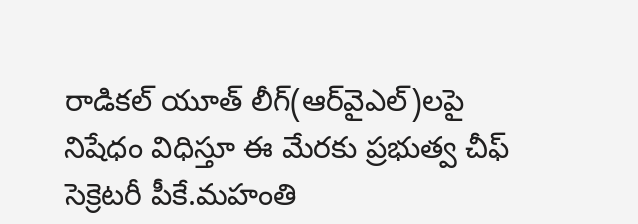రాడికల్ యూత్ లీగ్(ఆర్‌వైఎల్)లపై నిషేధం విధిస్తూ ఈ మేరకు ప్రభుత్వ చీఫ్ సెక్రెటరీ పీకే.మహంతి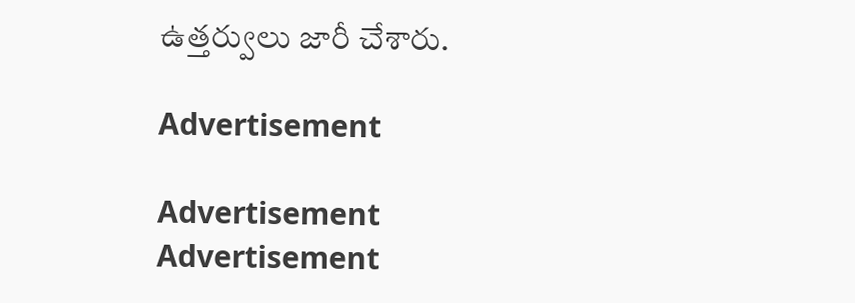ఉత్తర్వులు జారీ చేశారు.

Advertisement

Advertisement
Advertisement